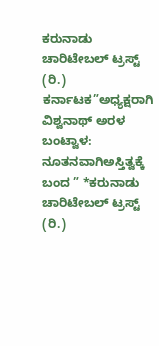ಕರುನಾಡು ಚಾರಿಟೇಬಲ್ ಟ್ರಸ್ಟ್ (ರಿ.) ಕರ್ನಾಟಕ”ಅಧ್ಯಕ್ಷರಾಗಿ ವಿಶ್ವನಾಥ್ ಅರಳ
ಬಂಟ್ವಾಳ: ನೂತನವಾಗಿಅಸ್ತಿತ್ವಕ್ಕೆ ಬಂದ ” *ಕರುನಾಡು ಚಾರಿಟೇಬಲ್ ಟ್ರಸ್ಟ್ (ರಿ.)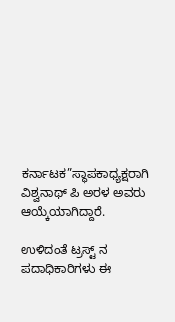ಕರ್ನಾಟಕ”ಸ್ಥಾಪಕಾಧ್ಯಕ್ಷರಾಗಿ ವಿಶ್ವನಾಥ್ ಪಿ ಅರಳ ಅವರು ಆಯ್ಕೆಯಾಗಿದ್ದಾರೆ.

ಉಳಿದಂತೆ ಟ್ರಸ್ಟ್ ನ ಪದಾಧಿಕಾರಿಗಳು ಈ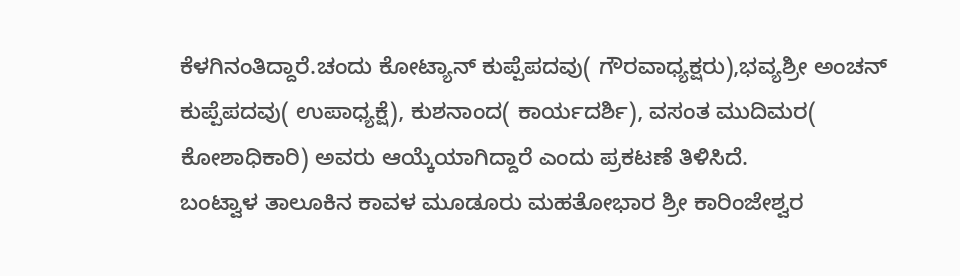ಕೆಳಗಿನಂತಿದ್ದಾರೆ.ಚಂದು ಕೋಟ್ಯಾನ್ ಕುಪ್ಪೆಪದವು( ಗೌರವಾಧ್ಯಕ್ಷರು),ಭವ್ಯಶ್ರೀ ಅಂಚನ್ ಕುಪ್ಪೆಪದವು( ಉಪಾಧ್ಯಕ್ಷೆ), ಕುಶನಾಂದ( ಕಾರ್ಯದರ್ಶಿ), ವಸಂತ ಮುದಿಮರ( ಕೋಶಾಧಿಕಾರಿ) ಅವರು ಆಯ್ಕೆಯಾಗಿದ್ದಾರೆ ಎಂದು ಪ್ರಕಟಣೆ ತಿಳಿಸಿದೆ.
ಬಂಟ್ವಾಳ ತಾಲೂಕಿನ ಕಾವಳ ಮೂಡೂರು ಮಹತೋಭಾರ ಶ್ರೀ ಕಾರಿಂಜೇಶ್ವರ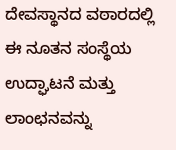ದೇವಸ್ಥಾನದ ವಠಾರದಲ್ಲಿ ಈ ನೂತನ ಸಂಸ್ಥೆಯ ಉದ್ಘಾಟನೆ ಮತ್ತು ಲಾಂಛನವನ್ನು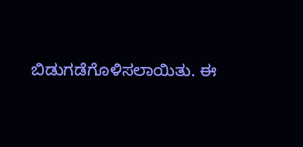ಬಿಡುಗಡೆಗೊಳಿಸಲಾಯಿತು. ಈ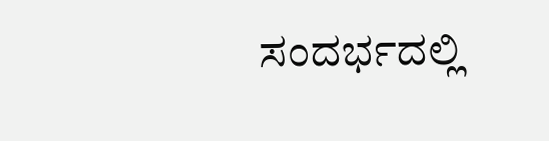ಸಂದರ್ಭದಲ್ಲಿ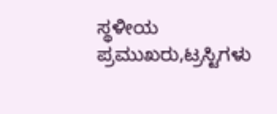ಸ್ಥಳೀಯ ಪ್ರಮುಖರು,ಟ್ರಸ್ಟಿಗಳು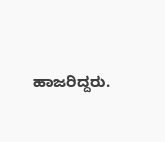ಹಾಜರಿದ್ದರು.